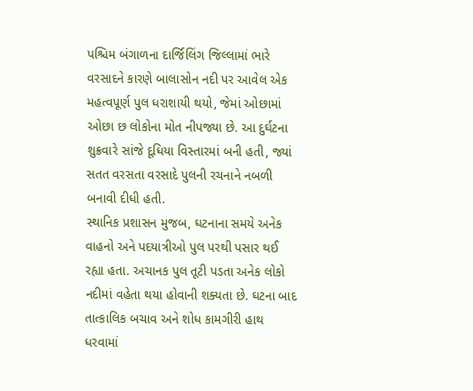પશ્ચિમ બંગાળના દાર્જિલિંગ જિલ્લામાં ભારે વરસાદને કારણે બાલાસોન નદી પર આવેલ એક મહત્વપૂર્ણ પુલ ધરાશાયી થયો, જેમાં ઓછામાં ઓછા છ લોકોના મોત નીપજ્યા છે. આ દુર્ઘટના શુક્રવારે સાંજે દૂધિયા વિસ્તારમાં બની હતી, જ્યાં સતત વરસતા વરસાદે પુલની રચનાને નબળી બનાવી દીધી હતી.
સ્થાનિક પ્રશાસન મુજબ, ઘટનાના સમયે અનેક વાહનો અને પદયાત્રીઓ પુલ પરથી પસાર થઈ રહ્યા હતા. અચાનક પુલ તૂટી પડતા અનેક લોકો નદીમાં વહેતા થયા હોવાની શક્યતા છે. ઘટના બાદ તાત્કાલિક બચાવ અને શોધ કામગીરી હાથ ધરવામાં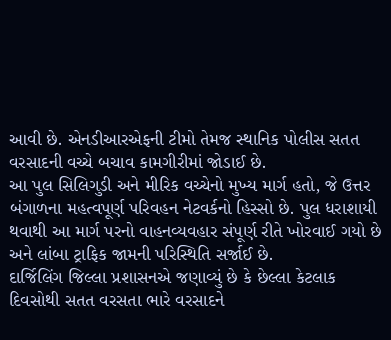આવી છે. એનડીઆરએફની ટીમો તેમજ સ્થાનિક પોલીસ સતત વરસાદની વચ્ચે બચાવ કામગીરીમાં જોડાઈ છે.
આ પુલ સિલિગુડી અને મીરિક વચ્ચેનો મુખ્ય માર્ગ હતો, જે ઉત્તર બંગાળના મહત્વપૂર્ણ પરિવહન નેટવર્કનો હિસ્સો છે. પુલ ધરાશાયી થવાથી આ માર્ગ પરનો વાહનવ્યવહાર સંપૂર્ણ રીતે ખોરવાઈ ગયો છે અને લાંબા ટ્રાફિક જામની પરિસ્થિતિ સર્જાઈ છે.
દાર્જિલિંગ જિલ્લા પ્રશાસનએ જણાવ્યું છે કે છેલ્લા કેટલાક દિવસોથી સતત વરસતા ભારે વરસાદને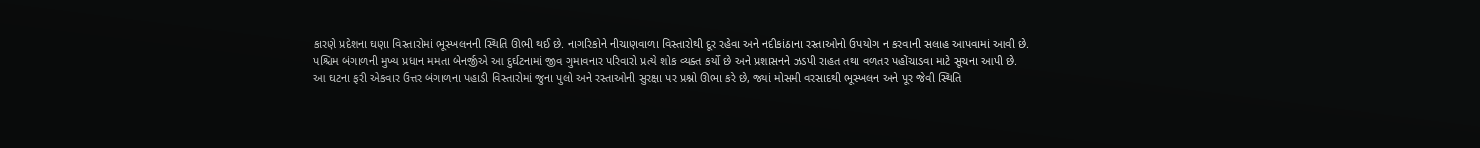કારણે પ્રદેશના ઘણા વિસ્તારોમાં ભૂસ્ખલનની સ્થિતિ ઊભી થઈ છે. નાગરિકોને નીચાણવાળા વિસ્તારોથી દૂર રહેવા અને નદીકાંઠાના રસ્તાઓનો ઉપયોગ ન કરવાની સલાહ આપવામાં આવી છે.
પશ્ચિમ બંગાળની મુખ્ય પ્રધાન મમતા બેનર્જીએ આ દુર્ઘટનામાં જીવ ગુમાવનાર પરિવારો પ્રત્યે શોક વ્યક્ત કર્યો છે અને પ્રશાસનને ઝડપી રાહત તથા વળતર પહોંચાડવા માટે સૂચના આપી છે.
આ ઘટના ફરી એકવાર ઉત્તર બંગાળના પહાડી વિસ્તારોમાં જુના પુલો અને રસ્તાઓની સુરક્ષા પર પ્રશ્નો ઊભા કરે છે, જ્યાં મોસમી વરસાદથી ભૂસ્ખલન અને પૂર જેવી સ્થિતિ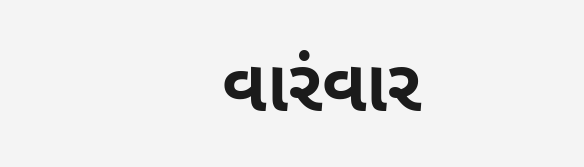વારંવાર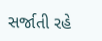સર્જાતી રહે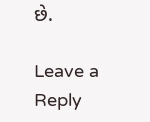છે.

Leave a Reply